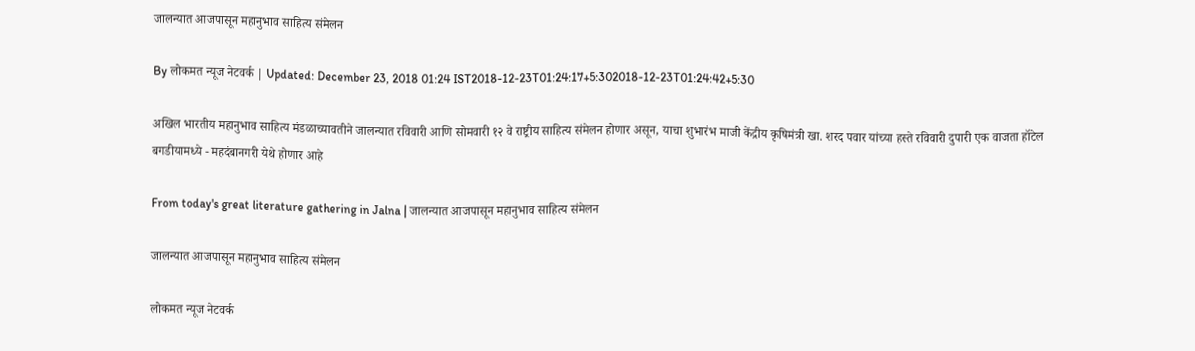जालन्यात आजपासून महानुभाव साहित्य संमेलन

By लोकमत न्यूज नेटवर्क | Updated: December 23, 2018 01:24 IST2018-12-23T01:24:17+5:302018-12-23T01:24:42+5:30

अखिल भारतीय महानुभाव साहित्य मंडळाच्यावतीने जालन्यात रविवारी आणि सोमवारी १२ वे राष्ट्रीय साहित्य संमेलन होणार असून, याचा शुभारंभ माजी केंद्रीय कृषिमंत्री खा. शरद पवार यांच्या हस्ते रविवारी दुपारी एक वाजता हॉटेल बगडीयामध्ये - महदंबानगरी येथे होणार आहे

From today's great literature gathering in Jalna | जालन्यात आजपासून महानुभाव साहित्य संमेलन

जालन्यात आजपासून महानुभाव साहित्य संमेलन

लोकमत न्यूज नेटवर्क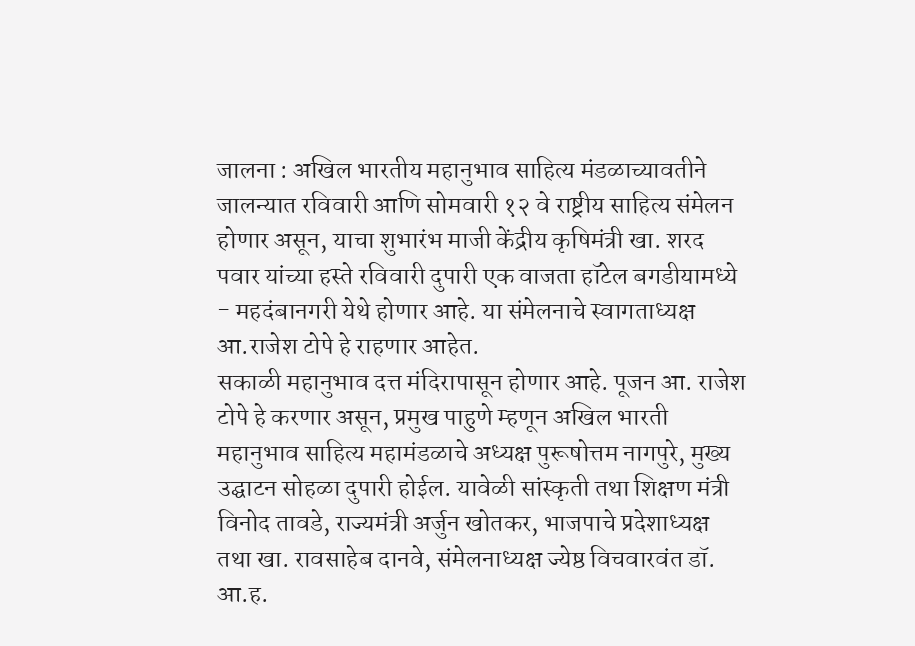जालना : अखिल भारतीय महानुभाव साहित्य मंडळाच्यावतीने जालन्यात रविवारी आणि सोमवारी १२ वे राष्ट्रीय साहित्य संमेलन होणार असून, याचा शुभारंभ माजी केंद्रीय कृषिमंत्री खा. शरद पवार यांच्या हस्ते रविवारी दुपारी एक वाजता हॉटेल बगडीयामध्ये - महदंबानगरी येथे होणार आहे. या संमेलनाचे स्वागताध्यक्ष आ.राजेश टोपे हे राहणार आहेत.
सकाळी महानुभाव दत्त मंदिरापासून होणार आहे. पूजन आ. राजेश टोपे हे करणार असून, प्रमुख पाहुणे म्हणून अखिल भारती महानुभाव साहित्य महामंडळाचे अध्यक्ष पुरूषोत्तम नागपुरे, मुख्य उद्घाटन सोहळा दुपारी होईल. यावेळी सांस्कृती तथा शिक्षण मंत्री विनोद तावडे, राज्यमंत्री अर्जुन खोतकर, भाजपाचे प्रदेशाध्यक्ष तथा खा. रावसाहेब दानवे, संमेलनाध्यक्ष ज्येष्ठ विचवारवंत डॉ. आ.ह.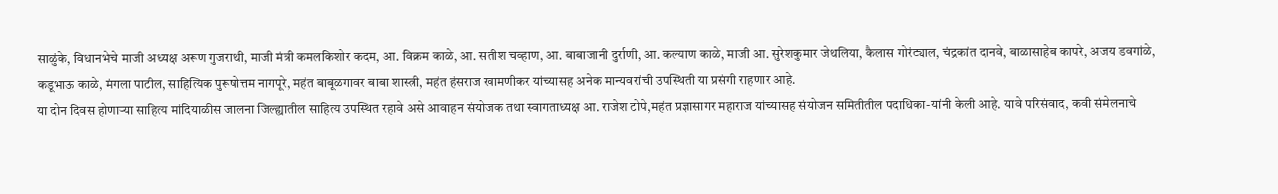साळुंके, विधानभेचे माजी अध्यक्ष अरूण गुजराथी, माजी मंत्री कमलकिशोर कदम, आ. विक्रम काळे, आ. सतीश चव्हाण, आ. बाबाजानी दुर्राणी, आ. कल्याण काळे, माजी आ. सुरेशकुमार जेथलिया, कैलास गोरंट्याल, चंद्रकांत दानवे, बाळासाहेब कापरे, अजय डवगांळे, कडूभाऊ काळे, मंगला पाटील, साहित्यिक पुरूषोत्तम नागपूरे, महंत बाबूळगावर बाबा शास्त्री, महंत हंसराज खामणीकर यांच्यासह अनेक मान्यवरांची उपस्थिती या प्रसंगी राहणार आहे.
या दोन दिवस होणाऱ्या साहित्य मांदियाळीस जालना जिल्ह्यातील साहित्य उपस्थित रहावे असे आवाहन संयोजक तथा स्वागताध्यक्ष आ. राजेश टोपे,महंत प्रज्ञासागर महाराज यांच्यासह संयोजन समितीतील पदाधिका-यांनी केली आहे. यावे परिसंवाद, कवी संमेलनाचे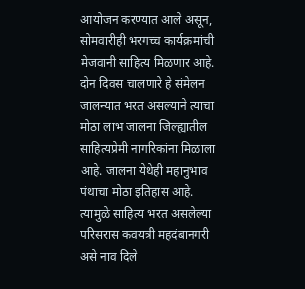आयोजन करण्यात आले असून, सोमवारीही भरगच्च कार्यक्रमांची मेजवानी साहित्य मिळणार आहे.
दोन दिवस चालणारे हे संमेलन जालन्यात भरत असल्याने त्याचा मोठा लाभ जालना जिल्ह्यातील साहित्यप्रेमी नागरिकांना मिळाला आहे. जालना येथेही महानुभाव पंथाचा मोठा इतिहास आहे. त्यामुळे साहित्य भरत असलेल्या परिसरास कवयत्री महदंबानगरी असे नाव दिले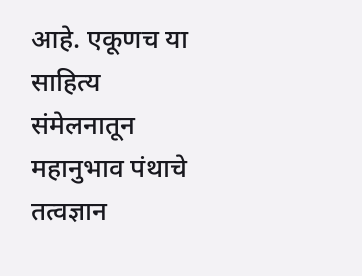आहे. एकूणच या साहित्य संमेलनातून महानुभाव पंथाचे तत्वज्ञान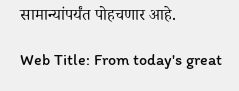सामान्यांपर्यंत पोहचणार आहे.

Web Title: From today's great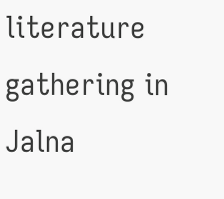literature gathering in Jalna